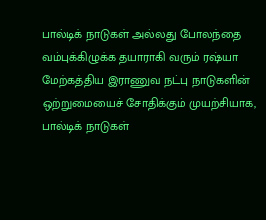பால்டிக் நாடுகள் அல்லது போலந்தை வம்புக்கிழுக்க தயாராகி வரும் ரஷ்யா
மேற்கத்திய இராணுவ நட்பு நாடுகளின் ஒற்றுமையைச் சோதிக்கும் முயற்சியாக, பால்டிக் நாடுகள்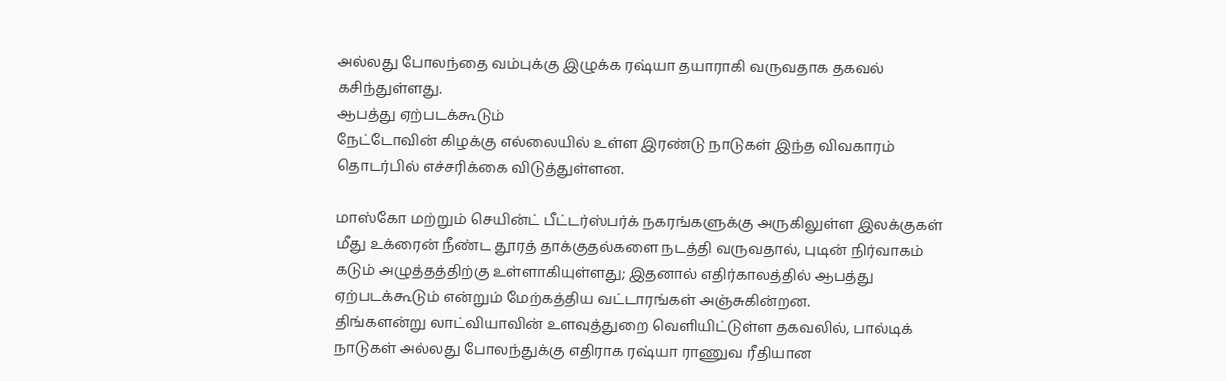அல்லது போலந்தை வம்புக்கு இழுக்க ரஷ்யா தயாராகி வருவதாக தகவல் கசிந்துள்ளது.
ஆபத்து ஏற்படக்கூடும்
நேட்டோவின் கிழக்கு எல்லையில் உள்ள இரண்டு நாடுகள் இந்த விவகாரம் தொடர்பில் எச்சரிக்கை விடுத்துள்ளன.

மாஸ்கோ மற்றும் செயின்ட் பீட்டர்ஸ்பர்க் நகரங்களுக்கு அருகிலுள்ள இலக்குகள் மீது உக்ரைன் நீண்ட தூரத் தாக்குதல்களை நடத்தி வருவதால், புடின் நிர்வாகம் கடும் அழுத்தத்திற்கு உள்ளாகியுள்ளது; இதனால் எதிர்காலத்தில் ஆபத்து ஏற்படக்கூடும் என்றும் மேற்கத்திய வட்டாரங்கள் அஞ்சுகின்றன.
திங்களன்று லாட்வியாவின் உளவுத்துறை வெளியிட்டுள்ள தகவலில், பால்டிக் நாடுகள் அல்லது போலந்துக்கு எதிராக ரஷ்யா ராணுவ ரீதியான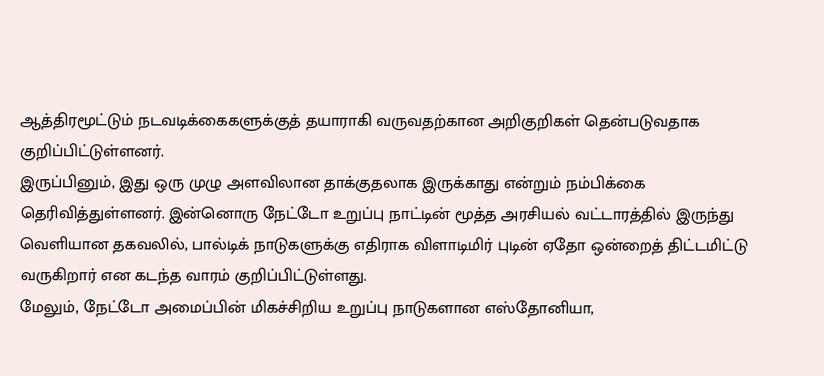ஆத்திரமூட்டும் நடவடிக்கைகளுக்குத் தயாராகி வருவதற்கான அறிகுறிகள் தென்படுவதாக குறிப்பிட்டுள்ளனர்.
இருப்பினும், இது ஒரு முழு அளவிலான தாக்குதலாக இருக்காது என்றும் நம்பிக்கை தெரிவித்துள்ளனர். இன்னொரு நேட்டோ உறுப்பு நாட்டின் மூத்த அரசியல் வட்டாரத்தில் இருந்து வெளியான தகவலில், பால்டிக் நாடுகளுக்கு எதிராக விளாடிமிர் புடின் ஏதோ ஒன்றைத் திட்டமிட்டு வருகிறார் என கடந்த வாரம் குறிப்பிட்டுள்ளது.
மேலும், நேட்டோ அமைப்பின் மிகச்சிறிய உறுப்பு நாடுகளான எஸ்தோனியா,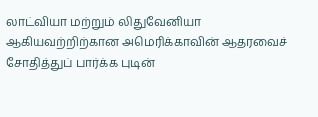லாட்வியா மற்றும் லிதுவேனியா ஆகியவற்றிற்கான அமெரிக்காவின் ஆதரவைச் சோதித்துப் பார்க்க புடின்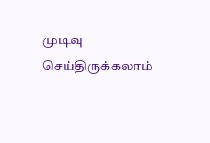முடிவு செய்திருக்கலாம்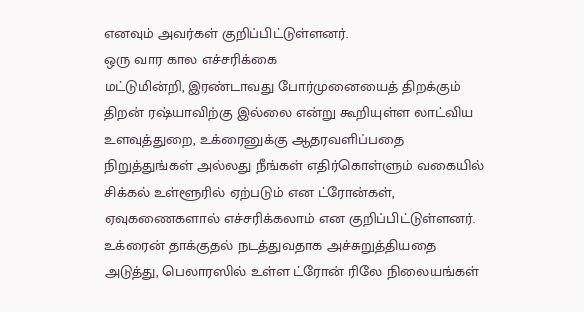எனவும் அவர்கள் குறிப்பிட்டுள்ளனர்.
ஒரு வார கால எச்சரிக்கை
மட்டுமின்றி, இரண்டாவது போர்முனையைத் திறக்கும் திறன் ரஷ்யாவிற்கு இல்லை என்று கூறியுள்ள லாட்விய உளவுத்துறை, உக்ரைனுக்கு ஆதரவளிப்பதை நிறுத்துங்கள் அல்லது நீங்கள் எதிர்கொள்ளும் வகையில் சிக்கல் உள்ளூரில் ஏற்படும் என ட்ரோன்கள், ஏவுகணைகளால் எச்சரிக்கலாம் என குறிப்பிட்டுள்ளனர்.
உக்ரைன் தாக்குதல் நடத்துவதாக அச்சுறுத்தியதை அடுத்து, பெலாரஸில் உள்ள ட்ரோன் ரிலே நிலையங்கள்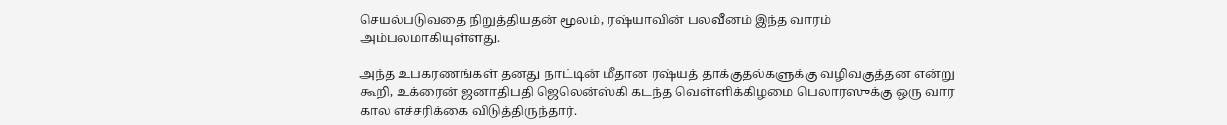செயல்படுவதை நிறுத்தியதன் மூலம், ரஷ்யாவின் பலவீனம் இந்த வாரம் அம்பலமாகியுள்ளது.

அந்த உபகரணங்கள் தனது நாட்டின் மீதான ரஷ்யத் தாக்குதல்களுக்கு வழிவகுத்தன என்று கூறி, உக்ரைன் ஜனாதிபதி ஜெலென்ஸ்கி கடந்த வெள்ளிக்கிழமை பெலாரஸுக்கு ஒரு வார கால எச்சரிக்கை விடுத்திருந்தார்.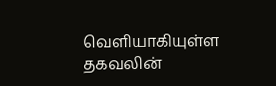வெளியாகியுள்ள தகவலின்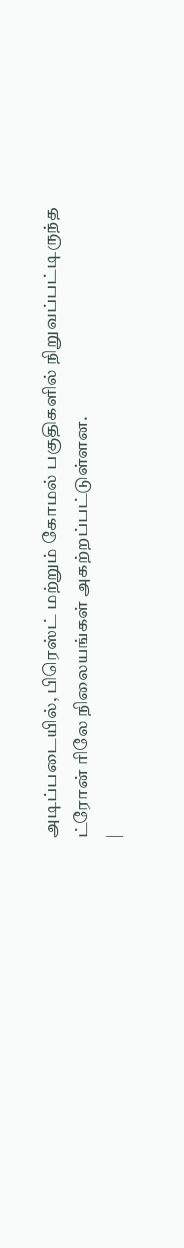அடிப்படையில், பிரெஸ்ட் மற்றும் கோமல் பகுதிகளில் நிறுவப்பட்டிருந்த ட்ரோன் ரிலே நிலையங்கள் அகற்றப்பட்டுள்ளன.
|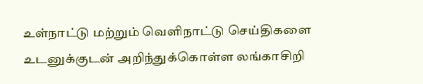உள்நாட்டு மற்றும் வெளிநாட்டு செய்திகளை உடனுக்குடன் அறிந்துக்கொள்ள லங்காசிறி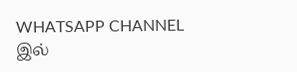WHATSAPP CHANNEL இல்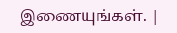இணையுங்கள். |